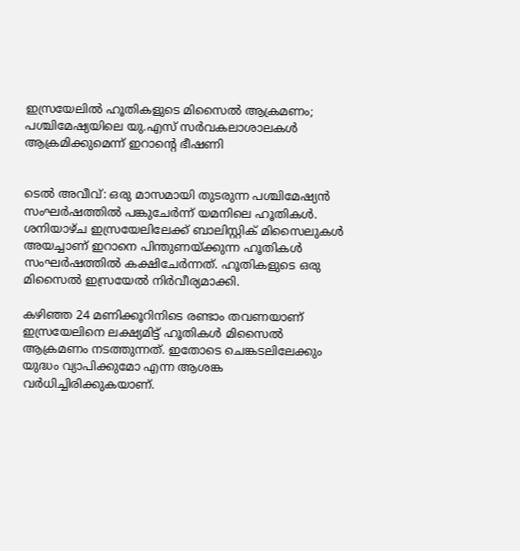ഇസ്രയേലില്‍ ഹൂതികളുടെ മിസൈല്‍ ആക്രമണം; പശ്ചിമേഷ്യയിലെ യു.എസ് സര്‍വകലാശാലകള്‍ ആക്രമിക്കുമെന്ന് ഇറാന്റെ ഭീഷണി


ടെല്‍ അവീവ്: ഒരു മാസമായി തുടരുന്ന പശ്ചിമേഷ്യന്‍ സംഘര്‍ഷത്തില്‍ പങ്കുചേര്‍ന്ന് യമനിലെ ഹൂതികള്‍. ശനിയാഴ്ച ഇസ്രയേലിലേക്ക് ബാലിസ്റ്റിക് മിസൈലുകള്‍ അയച്ചാണ് ഇറാനെ പിന്തുണയ്ക്കുന്ന ഹൂതികള്‍ സംഘര്‍ഷത്തില്‍ കക്ഷിചേര്‍ന്നത്. ഹൂതികളുടെ ഒരു മിസൈല്‍ ഇസ്രയേല്‍ നിര്‍വീര്യമാക്കി.

കഴിഞ്ഞ 24 മണിക്കൂറിനിടെ രണ്ടാം തവണയാണ് ഇസ്രയേലിനെ ലക്ഷ്യമിട്ട് ഹൂതികള്‍ മിസൈല്‍ ആക്രമണം നടത്തുന്നത്. ഇതോടെ ചെങ്കടലിലേക്കും യുദ്ധം വ്യാപിക്കുമോ എന്ന ആശങ്ക വര്‍ധിച്ചിരിക്കുകയാണ്.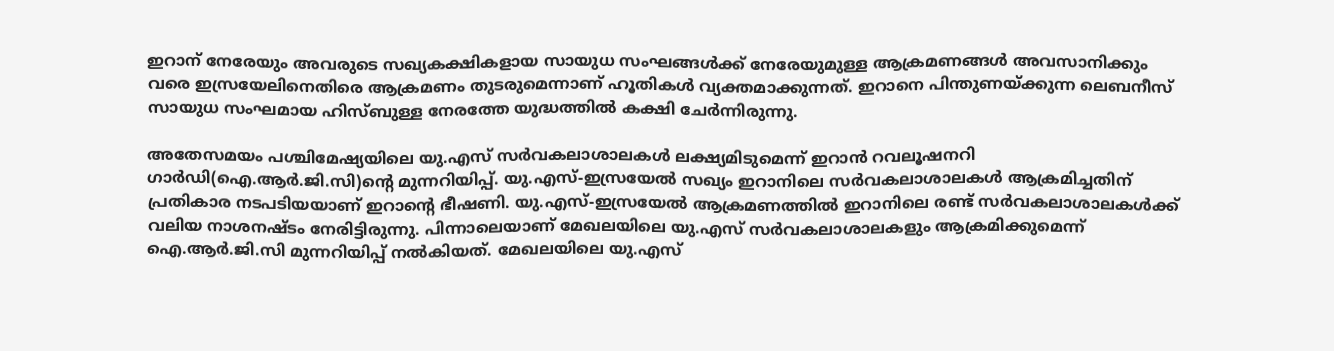ഇറാന് നേരേയും അവരുടെ സഖ്യകക്ഷികളായ സായുധ സംഘങ്ങള്‍ക്ക് നേരേയുമുള്ള ആക്രമണങ്ങള്‍ അവസാനിക്കും വരെ ഇസ്രയേലിനെതിരെ ആക്രമണം തുടരുമെന്നാണ് ഹൂതികള്‍ വ്യക്തമാക്കുന്നത്. ഇറാനെ പിന്തുണയ്ക്കുന്ന ലെബനീസ് സായുധ സംഘമായ ഹിസ്ബുള്ള നേരത്തേ യുദ്ധത്തില്‍ കക്ഷി ചേര്‍ന്നിരുന്നു.

അതേസമയം പശ്ചിമേഷ്യയിലെ യു.എസ് സര്‍വകലാശാലകള്‍ ലക്ഷ്യമിടുമെന്ന് ഇറാന്‍ റവലൂഷനറി ഗാര്‍ഡി(ഐ.ആര്‍.ജി.സി)ന്റെ മുന്നറിയിപ്പ്. യു.എസ്-ഇസ്രയേല്‍ സഖ്യം ഇറാനിലെ സര്‍വകലാശാലകള്‍ ആക്രമിച്ചതിന് പ്രതികാര നടപടിയയാണ് ഇറാന്റെ ഭീഷണി. യു.എസ്-ഇസ്രയേല്‍ ആക്രമണത്തില്‍ ഇറാനിലെ രണ്ട് സര്‍വകലാശാലകള്‍ക്ക് വലിയ നാശനഷ്ടം നേരിട്ടിരുന്നു. പിന്നാലെയാണ് മേഖലയിലെ യു.എസ് സര്‍വകലാശാലകളും ആക്രമിക്കുമെന്ന് ഐ.ആര്‍.ജി.സി മുന്നറിയിപ്പ് നല്‍കിയത്. മേഖലയിലെ യു.എസ്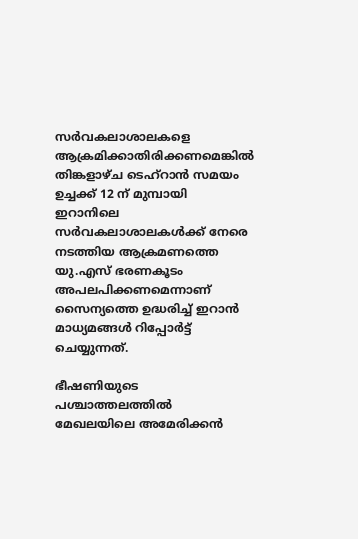സര്‍വകലാശാലകളെ ആക്രമിക്കാതിരിക്കണമെങ്കില്‍ തിങ്കളാഴ്ച ടെഹ്‌റാന്‍ സമയം ഉച്ചക്ക് 12 ന് മുമ്പായി ഇറാനിലെ സര്‍വകലാശാലകള്‍ക്ക് നേരെ നടത്തിയ ആക്രമണത്തെ യു.എസ് ഭരണകൂടം അപലപിക്കണമെന്നാണ് സൈന്യത്തെ ഉദ്ധരിച്ച് ഇറാന്‍ മാധ്യമങ്ങള്‍ റിപ്പോര്‍ട്ട് ചെയ്യുന്നത്.

ഭീഷണിയുടെ പശ്ചാത്തലത്തില്‍ മേഖലയിലെ അമേരിക്കന്‍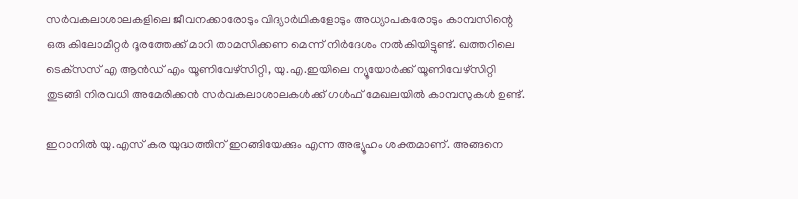സര്‍വകലാശാലകളിലെ ജീവനക്കാരോടും വിദ്യാര്‍ഥികളോടും അധ്യാപകരോടും കാമ്പസിന്റെ ഒരു കിലോമീറ്റര്‍ ദൂരത്തേക്ക് മാറി താമസിക്കണ മെന്ന് നിര്‍ദേശം നല്‍കിയിട്ടുണ്ട്. ഖത്തറിലെ ടെക്‌സസ് എ ആന്‍ഡ് എം യൂണിവേഴ്‌സിറ്റി, യു.എ.ഇയിലെ ന്യൂയോര്‍ക്ക് യൂണിവേഴ്‌സിറ്റി തുടങ്ങി നിരവധി അമേരിക്കന്‍ സര്‍വകലാശാലകള്‍ക്ക് ഗള്‍ഫ് മേഖലയില്‍ കാമ്പസുകള്‍ ഉണ്ട്.

ഇറാനില്‍ യു.എസ് കര യുദ്ധത്തിന് ഇറങ്ങിയേക്കും എന്ന അഭ്യൂഹം ശക്തമാണ്. അങ്ങനെ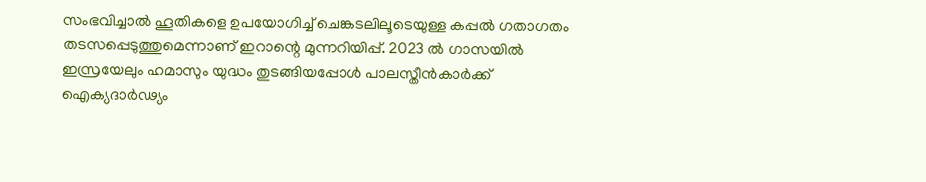സംഭവിച്ചാല്‍ ഹൂതികളെ ഉപയോഗിച്ച് ചെങ്കടലിലൂടെയുള്ള കപ്പല്‍ ഗതാഗതം തടസപ്പെടുത്തുമെന്നാണ് ഇറാന്റെ മുന്നറിയിപ്പ്. 2023 ല്‍ ഗാസയില്‍ ഇസ്രയേലും ഹമാസും യുദ്ധം തുടങ്ങിയപ്പോള്‍ പാലസ്തീന്‍കാര്‍ക്ക് ഐക്യദാര്‍ഢ്യം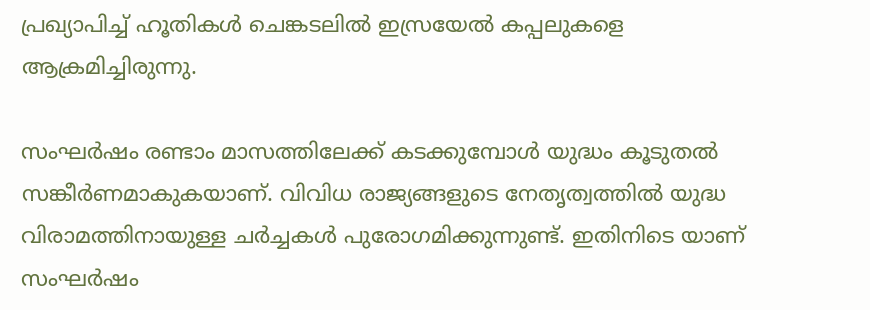പ്രഖ്യാപിച്ച് ഹൂതികള്‍ ചെങ്കടലില്‍ ഇസ്രയേല്‍ കപ്പലുകളെ ആക്രമിച്ചിരുന്നു.

സംഘര്‍ഷം രണ്ടാം മാസത്തിലേക്ക് കടക്കുമ്പോള്‍ യുദ്ധം കൂടുതല്‍ സങ്കീര്‍ണമാകുകയാണ്. വിവിധ രാജ്യങ്ങളുടെ നേതൃത്വത്തില്‍ യുദ്ധ വിരാമത്തിനായുള്ള ചര്‍ച്ചകള്‍ പുരോഗമിക്കുന്നുണ്ട്. ഇതിനിടെ യാണ് സംഘര്‍ഷം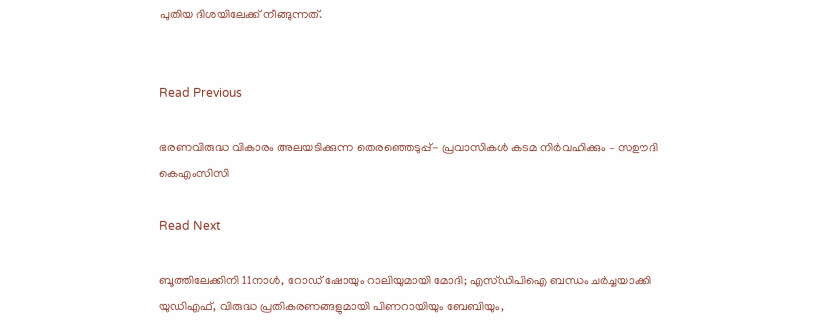പുതിയ ദിശയിലേക്ക് നീങ്ങുന്നത്.


Read Previous

ഭരണവിരുദ്ധ വികാരം അലയടിക്കുന്ന തെരഞ്ഞെടുപ്പ്- പ്രവാസികൾ കടമ നിർവഹിക്കും – സഊദി കെഎംസിസി

Read Next

ബൂത്തിലേക്കിനി 11നാള്‍, റോഡ് ഷോയും റാലിയുമായി മോദി; എസ്‌ഡിപിഐ ബന്ധം ചര്‍ച്ചയാക്കി യുഡിഎഫ്, വിരുദ്ധ പ്രതികരണങ്ങളുമായി പിണറായിയും ബേബിയും,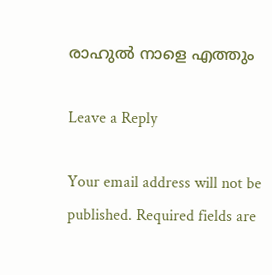രാഹുല്‍ നാളെ എത്തും

Leave a Reply

Your email address will not be published. Required fields are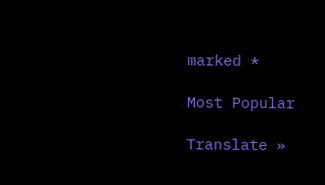marked *

Most Popular

Translate »